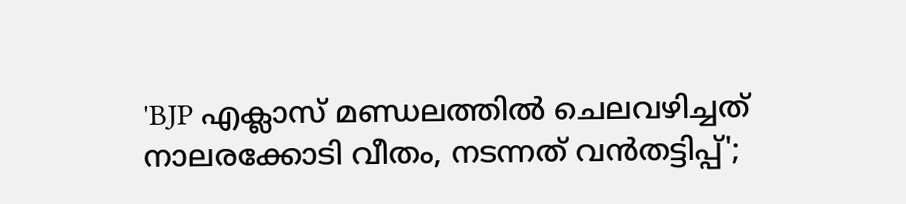'BJP എക്ലാസ് മണ്ഡലത്തിൽ ചെലവഴിച്ചത് നാലരക്കോടി വീതം, നടന്നത് വൻതട്ടിപ്പ്';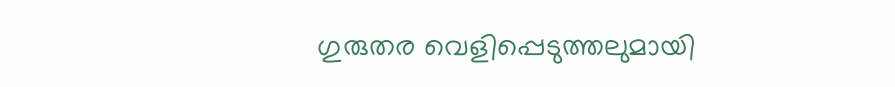ഗുരുതര വെളിപ്പെടുത്തലുമായി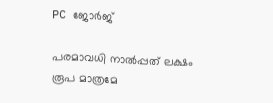PC ജോർജ്

പരമാവധി നാല്‍പ്പത് ലക്ഷം രൂപ മാത്രമേ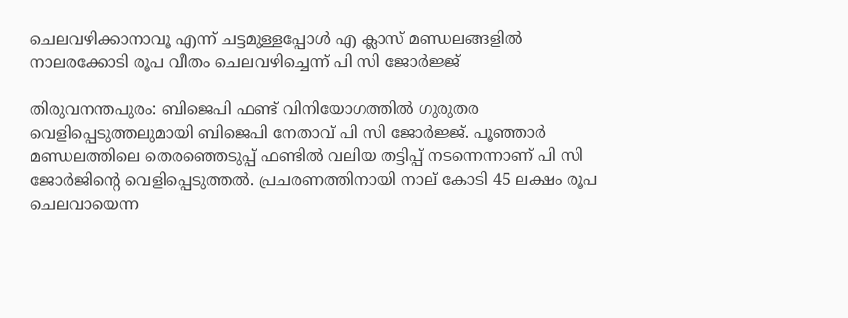ചെലവഴിക്കാനാവൂ എന്ന് ചട്ടമുള്ളപ്പോള്‍ എ ക്ലാസ് മണ്ഡലങ്ങളില്‍ നാലരക്കോടി രൂപ വീതം ചെലവഴിച്ചെന്ന് പി സി ജോര്‍ജ്ജ്

തിരുവനന്തപുരം: ബിജെപി ഫണ്ട് വിനിയോഗത്തില്‍ ഗുരുതര വെളിപ്പെടുത്തലുമായി ബിജെപി നേതാവ് പി സി ജോര്‍ജ്ജ്. പൂഞ്ഞാര്‍ മണ്ഡലത്തിലെ തെരഞ്ഞെടുപ്പ് ഫണ്ടില്‍ വലിയ തട്ടിപ്പ് നടന്നെന്നാണ് പി സി ജോര്‍ജിന്റെ വെളിപ്പെടുത്തല്‍. പ്രചരണത്തിനായി നാല് കോടി 45 ലക്ഷം രൂപ ചെലവായെന്ന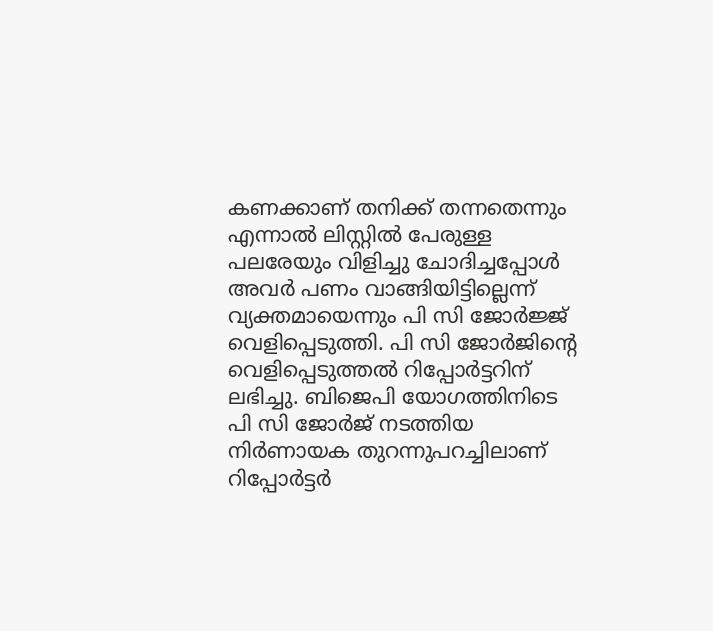കണക്കാണ് തനിക്ക് തന്നതെന്നും എന്നാല്‍ ലിസ്റ്റില്‍ പേരുള്ള പലരേയും വിളിച്ചു ചോദിച്ചപ്പോള്‍ അവര്‍ പണം വാങ്ങിയിട്ടില്ലെന്ന് വ്യക്തമായെന്നും പി സി ജോര്‍ജ്ജ് വെളിപ്പെടുത്തി. പി സി ജോര്‍ജിന്റെ വെളിപ്പെടുത്തല്‍ റിപ്പോര്‍ട്ടറിന് ലഭിച്ചു. ബിജെപി യോഗത്തിനിടെ പി സി ജോര്‍ജ് നടത്തിയ നിര്‍ണായക തുറന്നുപറച്ചിലാണ് റിപ്പോര്‍ട്ടര്‍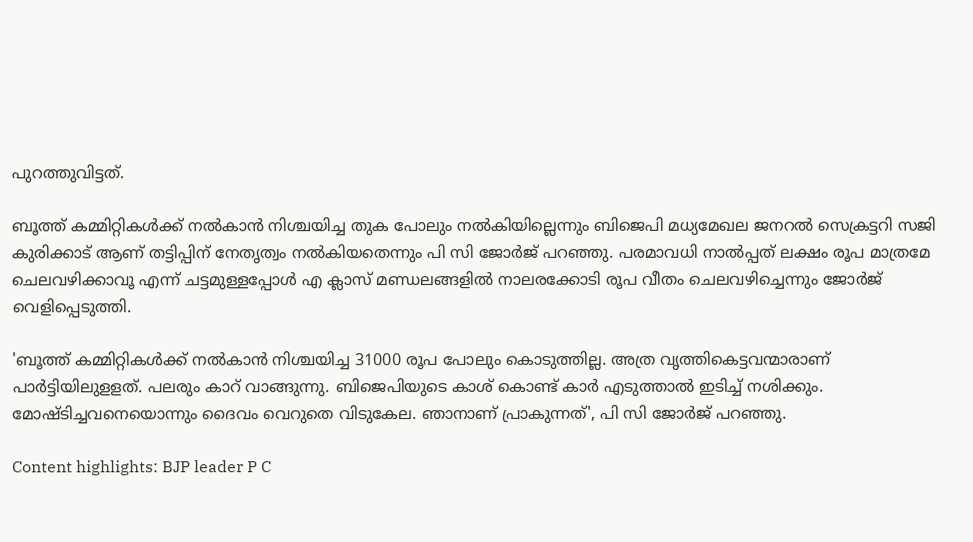പുറത്തുവിട്ടത്.

ബൂത്ത് കമ്മിറ്റികള്‍ക്ക് നല്‍കാന്‍ നിശ്ചയിച്ച തുക പോലും നല്‍കിയില്ലെന്നും ബിജെപി മധ്യമേഖല ജനറല്‍ സെക്രട്ടറി സജി കുരിക്കാട് ആണ് തട്ടിപ്പിന് നേതൃത്വം നല്‍കിയതെന്നും പി സി ജോര്‍ജ് പറഞ്ഞു. പരമാവധി നാല്‍പ്പത് ലക്ഷം രൂപ മാത്രമേ ചെലവഴിക്കാവൂ എന്ന് ചട്ടമുള്ളപ്പോള്‍ എ ക്ലാസ് മണ്ഡലങ്ങളില്‍ നാലരക്കോടി രൂപ വീതം ചെലവഴിച്ചെന്നും ജോര്‍ജ് വെളിപ്പെടുത്തി.

'ബൂത്ത് കമ്മിറ്റികള്‍ക്ക് നല്‍കാന്‍ നിശ്ചയിച്ച 31000 രൂപ പോലും കൊടുത്തില്ല. അത്ര വൃത്തികെട്ടവന്മാരാണ് പാര്‍ട്ടിയിലുളളത്. പലരും കാറ് വാങ്ങുന്നു. ബിജെപിയുടെ കാശ് കൊണ്ട് കാര്‍ എടുത്താല്‍ ഇടിച്ച് നശിക്കും. മോഷ്ടിച്ചവനെയൊന്നും ദൈവം വെറുതെ വിടുകേല. ഞാനാണ് പ്രാകുന്നത്', പി സി ജോര്‍ജ് പറഞ്ഞു.

Content highlights: BJP leader P C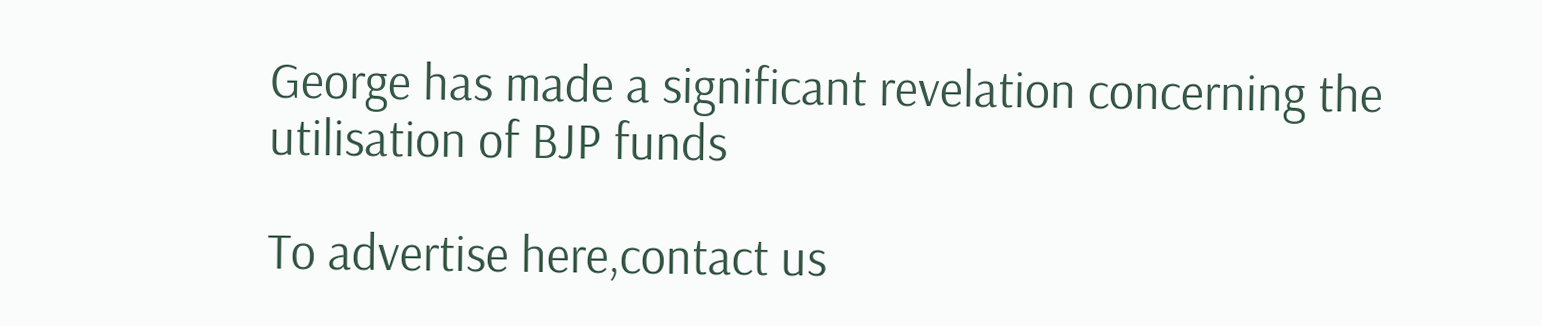George has made a significant revelation concerning the utilisation of BJP funds

To advertise here,contact us